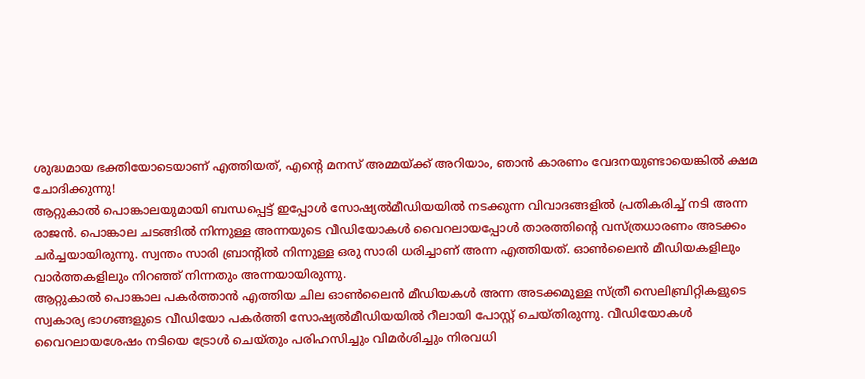ശുദ്ധമായ ഭക്തിയോടെയാണ് എത്തിയത്, എന്റെ മനസ് അമ്മയ്ക്ക് അറിയാം, ഞാൻ കാരണം വേദനയുണ്ടായെങ്കിൽ ക്ഷമ ചോദിക്കുന്നു!
ആറ്റുകാൽ പൊങ്കാലയുമായി ബന്ധപ്പെട്ട് ഇപ്പോൾ സോഷ്യൽമീഡിയയിൽ നടക്കുന്ന വിവാദങ്ങളിൽ പ്രതികരിച്ച് നടി അന്ന രാജൻ. പൊങ്കാല ചടങ്ങിൽ നിന്നുള്ള അന്നയുടെ വീഡിയോകൾ വൈറലായപ്പോൾ താരത്തിന്റെ വസ്ത്രധാരണം അടക്കം ചർച്ചയായിരുന്നു. സ്വന്തം സാരി ബ്രാന്റിൽ നിന്നുള്ള ഒരു സാരി ധരിച്ചാണ് അന്ന എത്തിയത്. ഓൺലൈൻ മീഡിയകളിലും വാർത്തകളിലും നിറഞ്ഞ് നിന്നതും അന്നയായിരുന്നു.
ആറ്റുകാൽ പൊങ്കാല പകർത്താൻ എത്തിയ ചില ഓൺലൈൻ മീഡിയകൾ അന്ന അടക്കമുള്ള സ്ത്രീ സെലിബ്രിറ്റികളുടെ സ്വകാര്യ ഭാഗങ്ങളുടെ വീഡിയോ പകർത്തി സോഷ്യൽമീഡിയയിൽ റീലായി പോസ്റ്റ് ചെയ്തിരുന്നു. വീഡിയോകൾ വൈറലായശേഷം നടിയെ ട്രോൾ ചെയ്തും പരിഹസിച്ചും വിമർശിച്ചും നിരവധി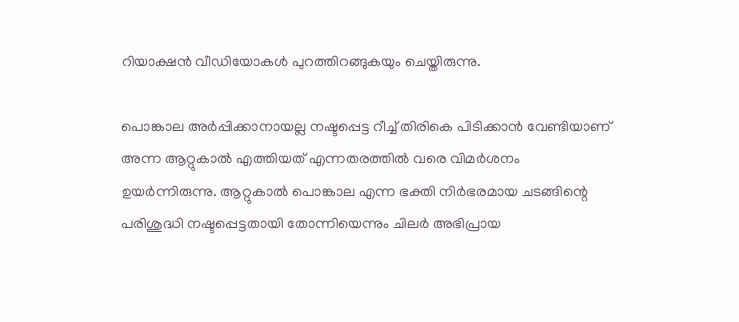റിയാക്ഷൻ വീഡിയോകൾ പുറത്തിറങ്ങുകയും ചെയ്തിരുന്നു.

പൊങ്കാല അർപ്പിക്കാനായല്ല നഷ്ടപ്പെട്ട റീച്ച് തിരികെ പിടിക്കാൻ വേണ്ടിയാണ് അന്ന ആറ്റുകാൽ എത്തിയത് എന്നതരത്തിൽ വരെ വിമർശനം ഉയർന്നിരുന്നു. ആറ്റുകാൽ പൊങ്കാല എന്ന ഭക്തി നിർഭരമായ ചടങ്ങിന്റെ പരിശുദ്ധി നഷ്ടപ്പെട്ടതായി തോന്നിയെന്നും ചിലർ അഭിപ്രായ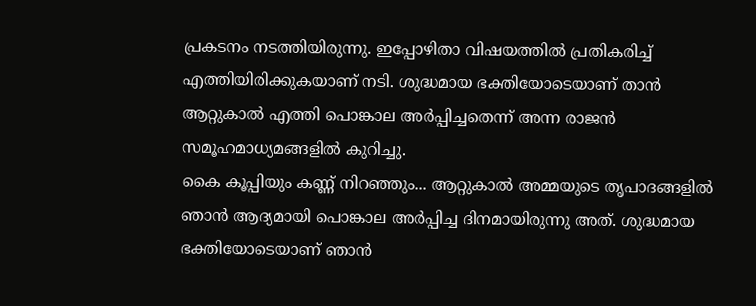പ്രകടനം നടത്തിയിരുന്നു. ഇപ്പോഴിതാ വിഷയത്തിൽ പ്രതികരിച്ച് എത്തിയിരിക്കുകയാണ് നടി. ശുദ്ധമായ ഭക്തിയോടെയാണ് താൻ ആറ്റുകാൽ എത്തി പൊങ്കാല അർപ്പിച്ചതെന്ന് അന്ന രാജൻ സമൂഹമാധ്യമങ്ങളിൽ കുറിച്ചു.
കൈ കൂപ്പിയും കണ്ണ് നിറഞ്ഞും... ആറ്റുകാൽ അമ്മയുടെ തൃപാദങ്ങളിൽ ഞാൻ ആദ്യമായി പൊങ്കാല അർപ്പിച്ച ദിനമായിരുന്നു അത്. ശുദ്ധമായ ഭക്തിയോടെയാണ് ഞാൻ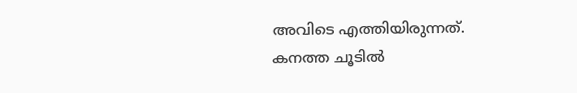അവിടെ എത്തിയിരുന്നത്. കനത്ത ചൂടിൽ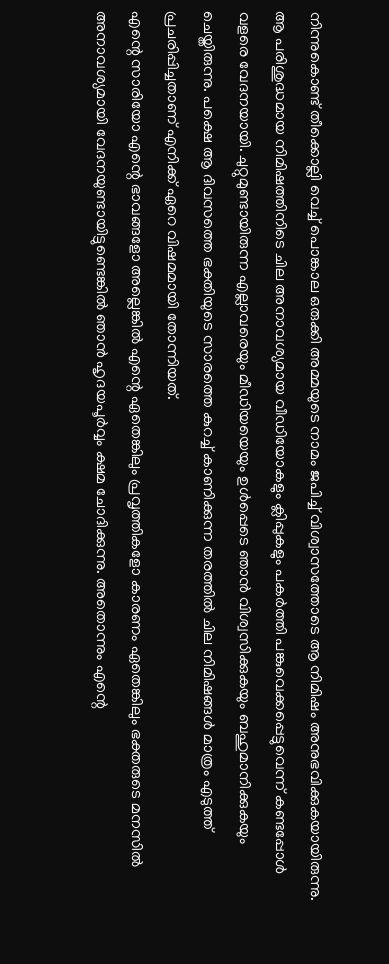നിന്നുകൊണ്ട് തീക്കൊല്ലി വെച്ച് പൊങ്കാല ഒരുക്കി അമ്മയുടെ നാമം ജപിച്ച് വിശ്വാസത്തോടെ ആ നിമിഷം അനുഭവിക്കുകയായിരുന്നു.
ആ പരിശുദ്ധമായ നിമിഷത്തിനിടെ ചില അനാവശ്യമായ വീഡിയോകളും ക്ലിപ്പുകളും പകർത്തി പങ്കുവെക്കപ്പെട്ടുവെന്ന് കണ്ടപ്പോൾ വളരെ വേദനയായി. ചുറ്റുമുണ്ടായിരുന്ന എല്ലാവരെയും മീഡിയയെയും ഉൾപ്പെടെ ഞാൻ വിശ്വസിക്കുകയും ബഹുമാനിക്കുകയും ചെയ്തിരുന്നു. പക്ഷെ ആ ദിവസത്തെ ഭക്തിയുടെ സാരത്തെ കുറച്ച് കാണിക്കുന്ന തരത്തിൽ ചില നിമിഷങ്ങൾ മാത്രം എടുത്ത് പ്രചരിപ്പിച്ചതാണ് എനിക്ക് ഏറെ വിഷമമായി തോന്നിയത്.
എന്റെ സാരിയോ എന്റെ ഭാവങ്ങളോ അല്ലെങ്കിൽ എന്റെ ഏതെങ്കിലും പ്രവൃത്തികളോ കാരണം ഏതെങ്കിലും ഭക്തരുടെ മനസിൽ അനാവശ്യമായി വേദനയുണ്ടായിട്ടുണ്ടെങ്കിൽ ഞാൻ ഹൃദയപൂർവ്വം ക്ഷമ ചോദിക്കുന്നു. അതൊന്നും എന്റെ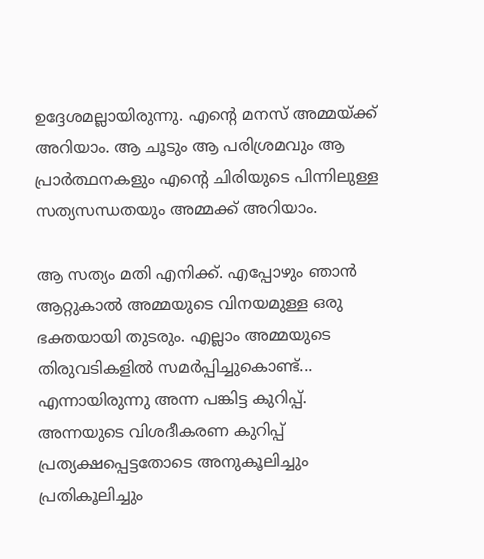ഉദ്ദേശമല്ലായിരുന്നു. എന്റെ മനസ് അമ്മയ്ക്ക് അറിയാം. ആ ചൂടും ആ പരിശ്രമവും ആ പ്രാർത്ഥനകളും എന്റെ ചിരിയുടെ പിന്നിലുള്ള സത്യസന്ധതയും അമ്മക്ക് അറിയാം.

ആ സത്യം മതി എനിക്ക്. എപ്പോഴും ഞാൻ ആറ്റുകാൽ അമ്മയുടെ വിനയമുള്ള ഒരു ഭക്തയായി തുടരും. എല്ലാം അമ്മയുടെ തിരുവടികളിൽ സമർപ്പിച്ചുകൊണ്ട്... എന്നായിരുന്നു അന്ന പങ്കിട്ട കുറിപ്പ്. അന്നയുടെ വിശദീകരണ കുറിപ്പ് പ്രത്യക്ഷപ്പെട്ടതോടെ അനുകൂലിച്ചും പ്രതികൂലിച്ചും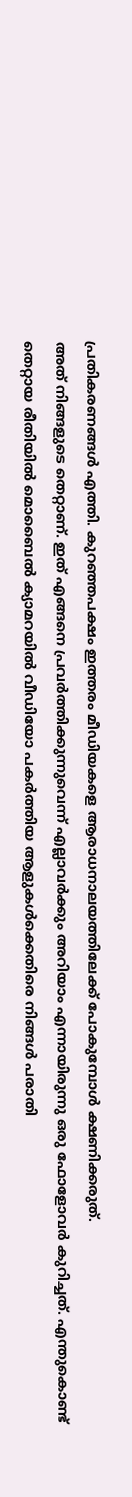പ്രതികരണങ്ങൾ എത്തി. കുറഞ്ഞപക്ഷം ഇത്തരം മീഡിയകളെ ആരാധനാലയത്തിലേക്ക് പോകുമ്പോൾ ക്ഷണിക്കരുത്.
അത് നിങ്ങളുടെ തെറ്റാണ്. ഇത് എങ്ങനെ പ്രവർത്തിക്കുന്നുവെന്ന് എല്ലാവർക്കും അറിയാം എന്നായിരുന്നു ഒരു ഫോളോവർ കുറിച്ചത്. എന്തുകൊണ്ട് തെറ്റായ രീതിയിൽ മൊബൈൽ ക്യാമറയിൽ വീഡിയോ പകർത്തിയ ആളുകൾക്കെതിരെ നിങ്ങൾ പരാതി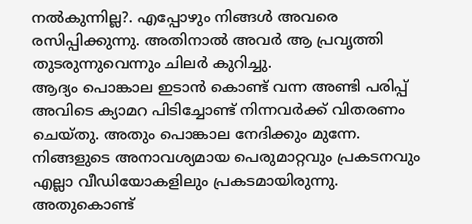നൽകുന്നില്ല?. എപ്പോഴും നിങ്ങൾ അവരെ രസിപ്പിക്കുന്നു. അതിനാൽ അവർ ആ പ്രവൃത്തി തുടരുന്നുവെന്നും ചിലർ കുറിച്ചു.
ആദ്യം പൊങ്കാല ഇടാൻ കൊണ്ട് വന്ന അണ്ടി പരിപ്പ് അവിടെ ക്യാമറ പിടിച്ചോണ്ട് നിന്നവർക്ക് വിതരണം ചെയ്തു. അതും പൊങ്കാല നേദിക്കും മുന്നേ. നിങ്ങളുടെ അനാവശ്യമായ പെരുമാറ്റവും പ്രകടനവും എല്ലാ വീഡിയോകളിലും പ്രകടമായിരുന്നു. അതുകൊണ്ട്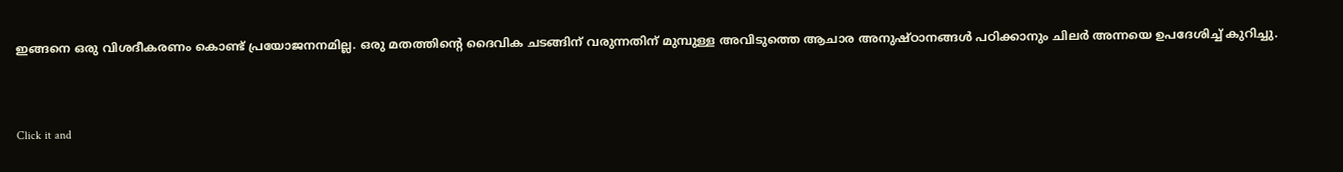ഇങ്ങനെ ഒരു വിശദീകരണം കൊണ്ട് പ്രയോജനനമില്ല. ഒരു മതത്തിൻ്റെ ദൈവിക ചടങ്ങിന് വരുന്നതിന് മുമ്പുള്ള അവിടുത്തെ ആചാര അനുഷ്ഠാനങ്ങൾ പഠിക്കാനും ചിലർ അന്നയെ ഉപദേശിച്ച് കുറിച്ചു.


Click it and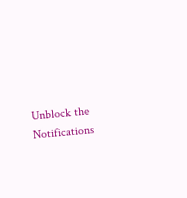Unblock the Notifications